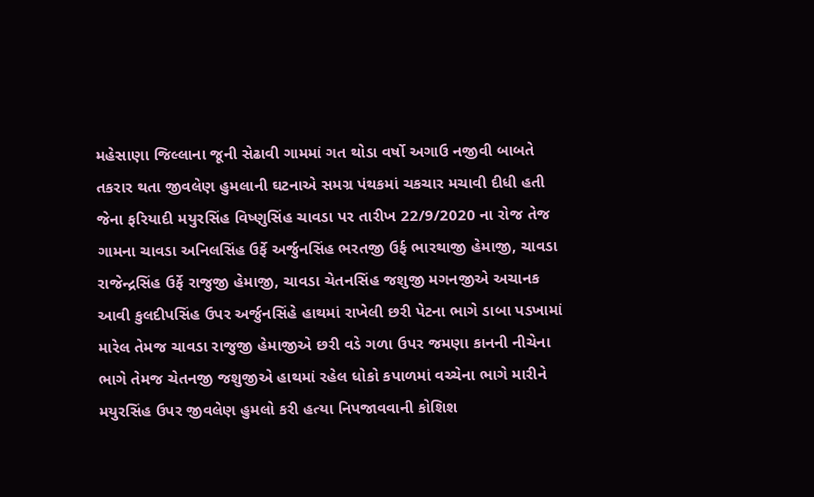મહેસાણા જિલ્લાના જૂની સેઢાવી ગામમાં ગત થોડા વર્ષો અગાઉ નજીવી બાબતે તકરાર થતા જીવલેણ હુમલાની ઘટનાએ સમગ્ર પંથકમાં ચકચાર મચાવી દીધી હતી જેના ફરિયાદી મયુરસિંહ વિષ્ણુસિંહ ચાવડા પર તારીખ 22/9/2020 ના રોજ તેજ ગામના ચાવડા અનિલસિંહ ઉર્ફે અર્જુનસિંહ ભરતજી ઉર્ફ ભારથાજી હેમાજી, ચાવડા રાજેન્દ્રસિંહ ઉર્ફે રાજુજી હેમાજી, ચાવડા ચેતનસિંહ જશુજી મગનજીએ અચાનક આવી કુલદીપસિંહ ઉપર અર્જુનસિંહે હાથમાં રાખેલી છરી પેટના ભાગે ડાબા પડખામાં મારેલ તેમજ ચાવડા રાજુજી હેમાજીએ છરી વડે ગળા ઉપર જમણા કાનની નીચેના ભાગે તેમજ ચેતનજી જશુજીએ હાથમાં રહેલ ધોકો કપાળમાં વચ્ચેના ભાગે મારીને મયુરસિંહ ઉપર જીવલેણ હુમલો કરી હત્યા નિપજાવવાની કોશિશ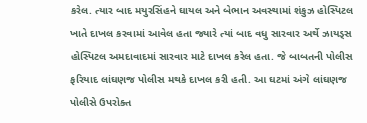કરેલ. ત્યાર બાદ મયુરસિંહને ઘાયલ અને બેભાન અવસ્થામાં શંકુઝ હોસ્પિટલ ખાતે દાખલ કરવામાં આવેલ હતા જ્યારે ત્યાં બાદ વધુ સારવાર અર્થે ઝાયડ્સ હોસ્પિટલ અમદાવાદમાં સારવાર માટે દાખલ કરેલ હતા. જે બાબતની પોલીસ ફરિયાદ લાંઘણજ પોલીસ મથકે દાખલ કરી હતી. આ ઘટમાં અંગે લાંઘણજ પોલીસે ઉપરોક્ત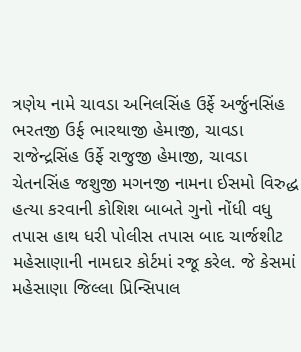ત્રણેય નામે ચાવડા અનિલસિંહ ઉર્ફે અર્જુનસિંહ ભરતજી ઉર્ફ ભારથાજી હેમાજી, ચાવડા રાજેન્દ્રસિંહ ઉર્ફે રાજુજી હેમાજી, ચાવડા ચેતનસિંહ જશુજી મગનજી નામના ઈસમો વિરુદ્ધ હત્યા કરવાની કોશિશ બાબતે ગુનો નોંધી વધુ તપાસ હાથ ધરી પોલીસ તપાસ બાદ ચાર્જશીટ મહેસાણાની નામદાર કોર્ટમાં રજૂ કરેલ. જે કેસમાં મહેસાણા જિલ્લા પ્રિન્સિપાલ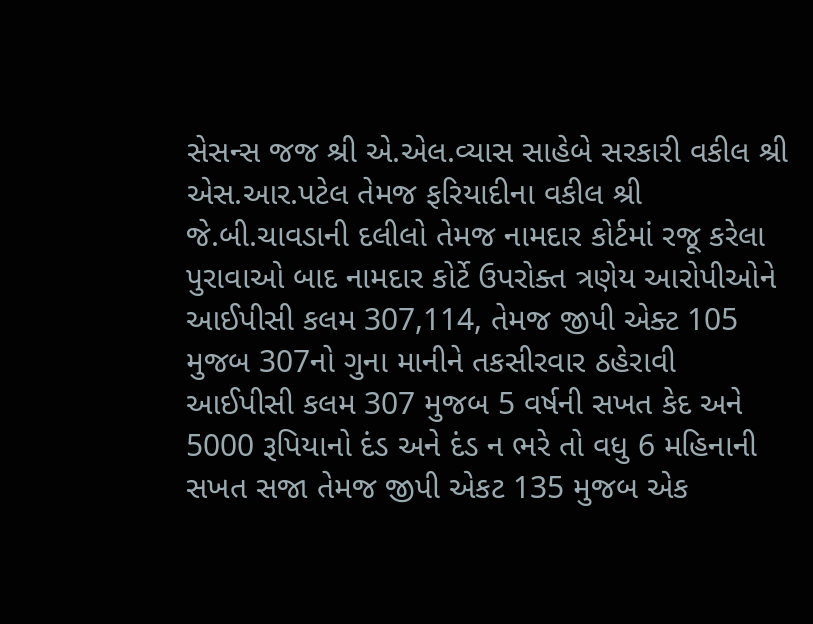સેસન્સ જજ શ્રી એ.એલ.વ્યાસ સાહેબે સરકારી વકીલ શ્રી એસ.આર.પટેલ તેમજ ફરિયાદીના વકીલ શ્રી જે.બી.ચાવડાની દલીલો તેમજ નામદાર કોર્ટમાં રજૂ કરેલા પુરાવાઓ બાદ નામદાર કોર્ટે ઉપરોક્ત ત્રણેય આરોપીઓને આઈપીસી કલમ 307,114, તેમજ જીપી એક્ટ 105 મુજબ 307નો ગુના માનીને તકસીરવાર ઠહેરાવી આઈપીસી કલમ 307 મુજબ 5 વર્ષની સખત કેદ અને 5000 રૂપિયાનો દંડ અને દંડ ન ભરે તો વધુ 6 મહિનાની સખત સજા તેમજ જીપી એકટ 135 મુજબ એક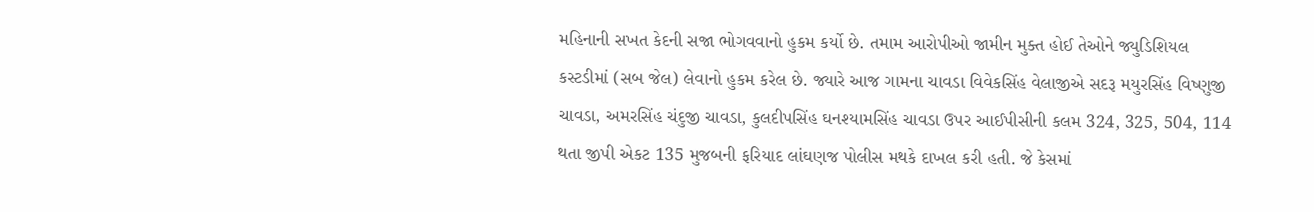મહિનાની સખત કેદની સજા ભોગવવાનો હુકમ કર્યો છે. તમામ આરોપીઓ જામીન મુક્ત હોઈ તેઓને જ્યુડિશિયલ કસ્ટડીમાં (સબ જેલ) લેવાનો હુકમ કરેલ છે. જ્યારે આજ ગામના ચાવડા વિવેકસિંહ વેલાજીએ સદરૂ મયુરસિંહ વિષ્ણુજી ચાવડા, અમરસિંહ ચંદુજી ચાવડા, કુલદીપસિંહ ઘનશ્યામસિંહ ચાવડા ઉપર આઈપીસીની કલમ 324, 325, 504, 114 થતા જીપી એકટ 135 મુજબની ફરિયાદ લાંઘણજ પોલીસ મથકે દાખલ કરી હતી. જે કેસમાં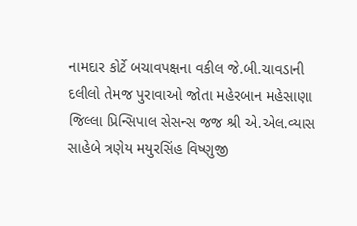નામદાર કોર્ટે બચાવપક્ષના વકીલ જે.બી.ચાવડાની દલીલો તેમજ પુરાવાઓ જોતા મહેરબાન મહેસાણા જિલ્લા પ્રિન્સિપાલ સેસન્સ જજ શ્રી એ.એલ.વ્યાસ સાહેબે ત્રણેય મયુરસિંહ વિષ્ણુજી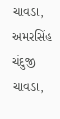ચાવડા, અમરસિંહ ચંદુજી ચાવડા,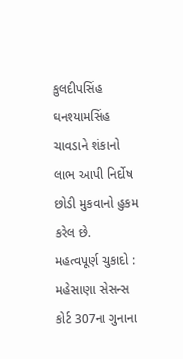કુલદીપસિંહ ઘનશ્યામસિંહ ચાવડાને શંકાનો લાભ આપી નિર્દોષ છોડી મુકવાનો હુકમ કરેલ છે.
મહત્વપૂર્ણ ચુકાદો : મહેસાણા સેસન્સ કોર્ટ 307ના ગુનાના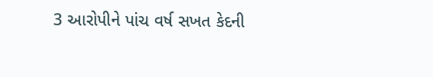3 આરોપીને પાંચ વર્ષ સખત કેદની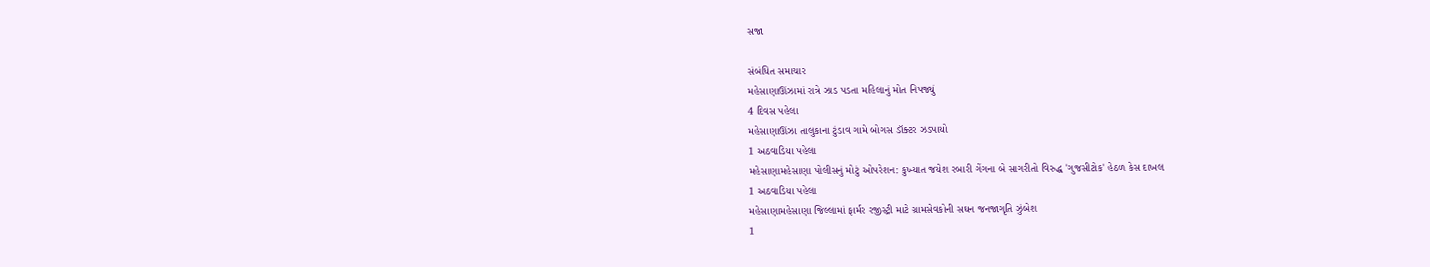સજા

સંબંધિત સમાચાર
મહેસાણાઊંઝામાં રાત્રે ઝાડ પડતા મહિલાનું મોત નિપજ્યું
4 દિવસ પહેલા
મહેસાણાઊંઝા તાલુકાના ટુંડાવ ગામે બોગસ ડૉક્ટર ઝડપાયો
1 અઠવાડિયા પહેલા
મહેસાણામહેસાણા પોલીસનું મોટું ઓપરેશન: કુખ્યાત જયેશ રબારી ગેંગના બે સાગરીતો વિરુદ્ધ 'ગુજસીટોક' હેઠળ કેસ દાખલ
1 અઠવાડિયા પહેલા
મહેસાણામહેસાણા જિલ્લામાં ફાર્મર રજીસ્ટ્રી માટે ગ્રામસેવકોની સઘન જનજાગૃતિ ઝુંબેશ
1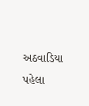અઠવાડિયા પહેલા